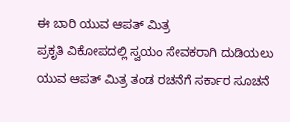ಈ ಬಾರಿ ಯುವ ಆಪತ್ ಮಿತ್ರ
ಪ್ರಕೃತಿ ವಿಕೋಪದಲ್ಲಿ ಸ್ವಯಂ ಸೇವಕರಾಗಿ ದುಡಿಯಲು ಯುವ ಆಪತ್ ಮಿತ್ರ ತಂಡ ರಚನೆಗೆ ಸರ್ಕಾರ ಸೂಚನೆ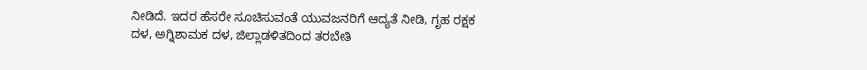ನೀಡಿದೆ. ಇದರ ಹೆಸರೇ ಸೂಚಿಸುವಂತೆ ಯುವಜನರಿಗೆ ಆದ್ಯತೆ ನೀಡಿ, ಗೃಹ ರಕ್ಷಕ ದಳ, ಅಗ್ನಿಶಾಮಕ ದಳ, ಜಿಲ್ಲಾಡಳಿತದಿಂದ ತರಬೇತಿ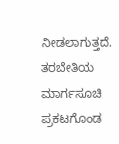ನೀಡಲಾಗುತ್ತದೆ. ತರಬೇತಿಯ ಮಾರ್ಗಸೂಚಿ ಪ್ರಕಟಗೊಂಡ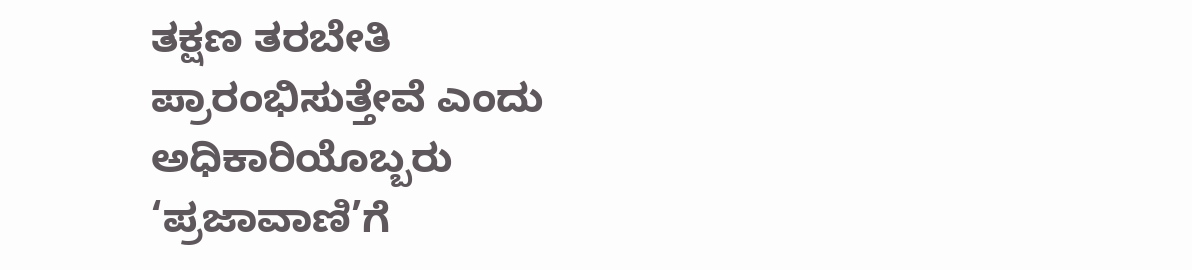ತಕ್ಷಣ ತರಬೇತಿ ಪ್ರಾರಂಭಿಸುತ್ತೇವೆ ಎಂದು ಅಧಿಕಾರಿಯೊಬ್ಬರು ‘ಪ್ರಜಾವಾಣಿ’ಗೆ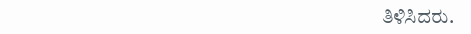ತಿಳಿಸಿದರು.